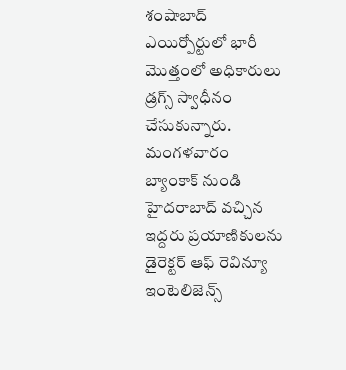శంషాబాద్ ఎయిర్పోర్టులో భారీ మొత్తంలో అధికారులు డ్రగ్స్ స్వాధీనం చేసుకున్నారు. మంగళవారం బ్యాంకాక్ నుండి హైదరాబాద్ వచ్చిన ఇద్దరు ప్రయాణికులను డైరెక్టర్ ఆఫ్ రెవిన్యూ ఇంటెలిజెన్స్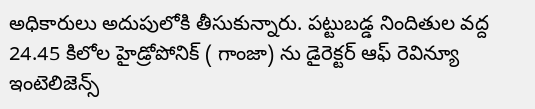అధికారులు అదుపులోకి తీసుకున్నారు. పట్టుబడ్డ నిందితుల వద్ద 24.45 కిలోల హైడ్రోపోనిక్ ( గాంజా) ను డైరెక్టర్ ఆఫ్ రెవిన్యూ ఇంటెలిజెన్స్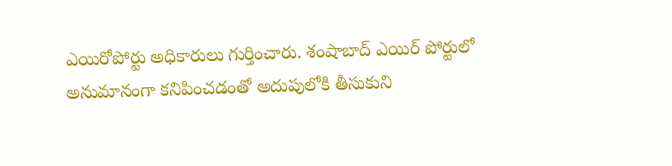ఎయిరోపోర్టు అధికారులు గుర్తించారు. శంషాబాద్ ఎయిర్ పోర్టులో అనుమానంగా కనిపించడంతో అదుపులోకి తీసుకుని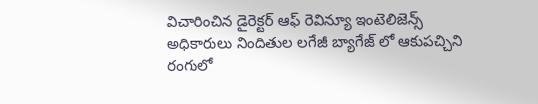విచారించిన డైరెక్టర్ ఆఫ్ రెవిన్యూ ఇంటెలిజెన్స్
అధికారులు నిందితుల లగేజీ బ్యాగేజ్ లో ఆకుపచ్చిని రంగులో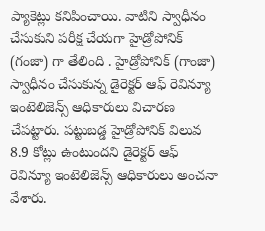ప్యాకెట్లు కనిపించాయి. వాటిని స్వాధీనం చేసుకుని పరీక్ష చేయగా హైడ్రోపోనిక్ (గంజా) గా తేలింది . హైడ్రోపోనిక్ (గాంజా) స్వాధీనం చేసుకున్న డైరెక్టర్ ఆఫ్ రెవిన్యూ ఇంటెలిజెన్స్ ఆధికారులు విచారణ చేపట్టారు. పట్టుబడ్డ హైడ్రోపోనిక్ విలువ 8.9 కోట్లు ఉంటుందని డైరెక్టర్ ఆఫ్ రెవిన్యూ ఇంటెలిజెన్స్ ఆధికారులు అంచనా వేశారు.